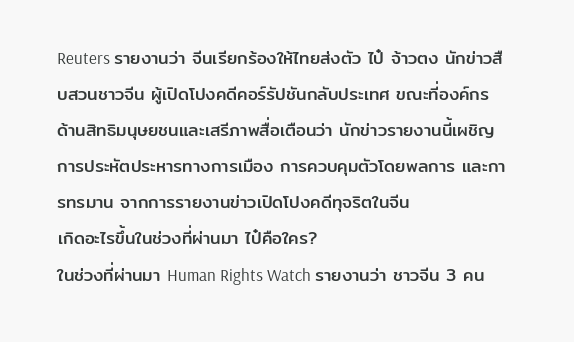Reuters รายงานว่า จีนเรียกร้องให้ไทยส่งตัว ไป๋ จ้าวตง นักข่าวสืบสวนชาวจีน ผู้เปิดโปงคดีคอร์รัปชันกลับประเทศ ขณะที่องค์กรด้านสิทธิมนุษยชนและเสรีภาพสื่อเตือนว่า นักข่าวรายงานนี้เผชิญการประหัตประหารทางการเมือง การควบคุมตัวโดยพลการ และการทรมาน จากการรายงานข่าวเปิดโปงคดีทุจริตในจีน
เกิดอะไรขึ้นในช่วงที่ผ่านมา ไป๋คือใคร?
ในช่วงที่ผ่านมา Human Rights Watch รายงานว่า ชาวจีน 3 คน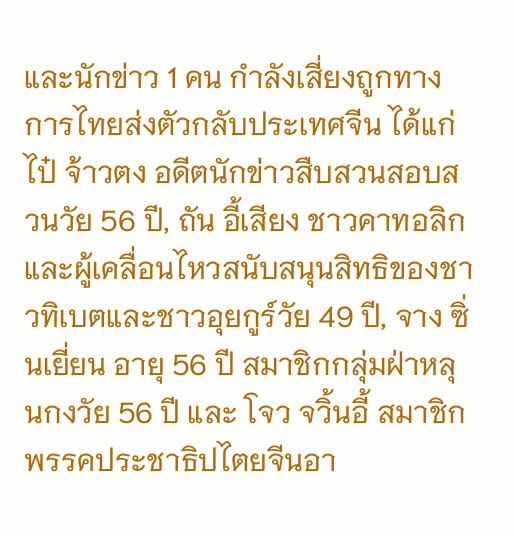และนักข่าว 1 คน กำลังเสี่ยงถูกทางการไทยส่งตัวกลับประเทศจีน ได้แก่ ไป๋ จ้าวตง อดีตนักข่าวสืบสวนสอบสวนวัย 56 ปี, ถัน อี้เสียง ชาวคาทอลิกและผู้เคลื่อนไหวสนับสนุนสิทธิของชาวทิเบตและชาวอุยกูร์วัย 49 ปี, จาง ซิ่นเยี่ยน อายุ 56 ปี สมาชิกกลุ่มฝ่าหลุนกงวัย 56 ปี และ โจว จวิ้นอี้ สมาชิกพรรคประชาธิปไตยจีนอา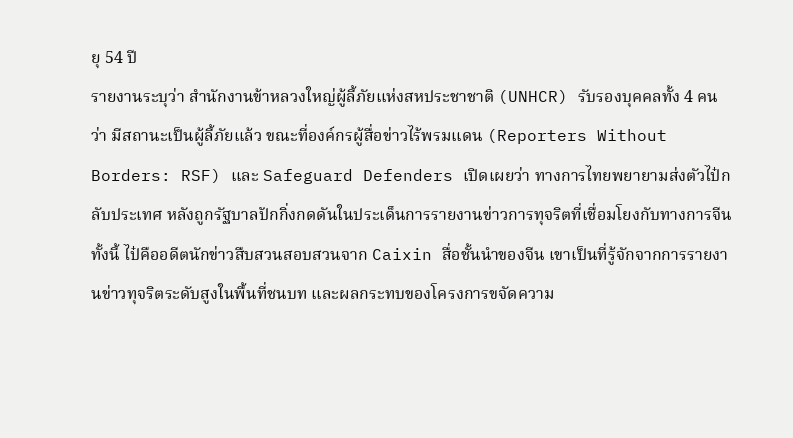ยุ 54 ปี
รายงานระบุว่า สำนักงานข้าหลวงใหญ่ผู้ลี้ภัยแห่งสหประชาชาติ (UNHCR) รับรองบุคคลทั้ง 4 คนว่า มีสถานะเป็นผู้ลี้ภัยแล้ว ขณะที่องค์กรผู้สื่อข่าวไร้พรมแดน (Reporters Without Borders: RSF) และ Safeguard Defenders เปิดเผยว่า ทางการไทยพยายามส่งตัวไป๋กลับประเทศ หลังถูกรัฐบาลปักกิ่งกดดันในประเด็นการรายงานข่าวการทุจริตที่เชื่อมโยงกับทางการจีน
ทั้งนี้ ไป๋คืออดีตนักข่าวสืบสวนสอบสวนจาก Caixin สื่อชั้นนำของจีน เขาเป็นที่รู้จักจากการรายงานข่าวทุจริตระดับสูงในพื้นที่ชนบท และผลกระทบของโครงการขจัดความ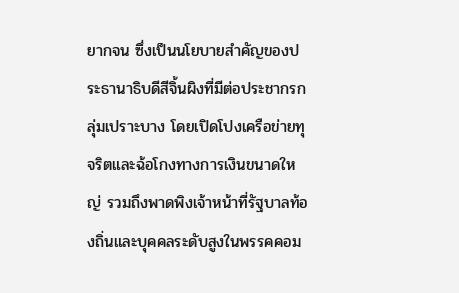ยากจน ซึ่งเป็นนโยบายสำคัญของประธานาธิบดีสีจิ้นผิงที่มีต่อประชากรกลุ่มเปราะบาง โดยเปิดโปงเครือข่ายทุจริตและฉ้อโกงทางการเงินขนาดใหญ่ รวมถึงพาดพิงเจ้าหน้าที่รัฐบาลท้องถิ่นและบุคคลระดับสูงในพรรคคอม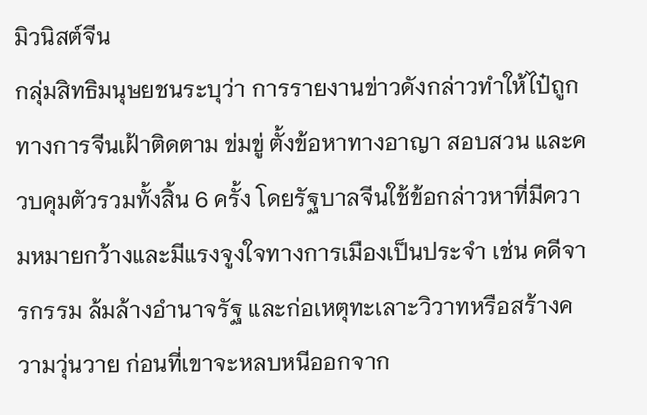มิวนิสต์จีน
กลุ่มสิทธิมนุษยชนระบุว่า การรายงานข่าวดังกล่าวทำให้ไป๋ถูกทางการจีนเฝ้าติดตาม ข่มขู่ ตั้งข้อหาทางอาญา สอบสวน และควบคุมตัวรวมทั้งสิ้น 6 ครั้ง โดยรัฐบาลจีนใช้ข้อกล่าวหาที่มีความหมายกว้างและมีแรงจูงใจทางการเมืองเป็นประจำ เช่น คดีจารกรรม ล้มล้างอำนาจรัฐ และก่อเหตุทะเลาะวิวาทหรือสร้างความวุ่นวาย ก่อนที่เขาจะหลบหนีออกจาก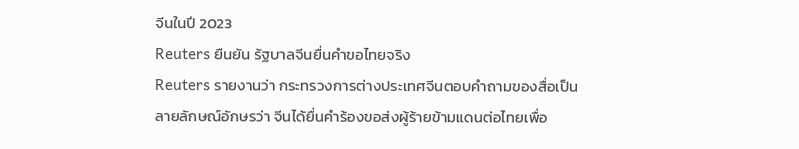จีนในปี 2023
Reuters ยืนยัน รัฐบาลจีนยื่นคำขอไทยจริง
Reuters รายงานว่า กระทรวงการต่างประเทศจีนตอบคำถามของสื่อเป็นลายลักษณ์อักษรว่า จีนได้ยื่นคำร้องขอส่งผู้ร้ายข้ามแดนต่อไทยเพื่อ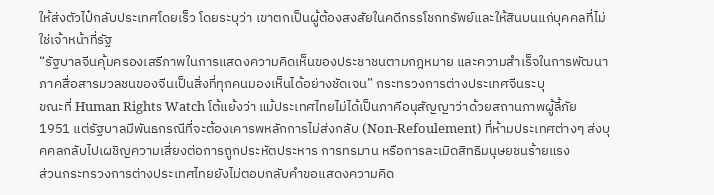ให้ส่งตัวไป๋กลับประเทศโดยเร็ว โดยระบุว่า เขาตกเป็นผู้ต้องสงสัยในคดีกรรโชกทรัพย์และให้สินบนแก่บุคคลที่ไม่ใช่เจ้าหน้าที่รัฐ
“รัฐบาลจีนคุ้มครองเสรีภาพในการแสดงความคิดเห็นของประชาชนตามกฎหมาย และความสำเร็จในการพัฒนาภาคสื่อสารมวลชนของจีนเป็นสิ่งที่ทุกคนมองเห็นได้อย่างชัดเจน” กระทรวงการต่างประเทศจีนระบุ
ขณะที่ Human Rights Watch โต้แย้งว่า แม้ประเทศไทยไม่ได้เป็นภาคีอนุสัญญาว่าด้วยสถานภาพผู้ลี้ภัย 1951 แต่รัฐบาลมีพันธกรณีที่จะต้องเคารพหลักการไม่ส่งกลับ (Non-Refoulement) ที่ห้ามประเทศต่างๆ ส่งบุคคลกลับไปเผชิญความเสี่ยงต่อการถูกประหัตประหาร การทรมาน หรือการละเมิดสิทธิมนุษยชนร้ายแรง
ส่วนกระทรวงการต่างประเทศไทยยังไม่ตอบกลับคำขอแสดงความคิด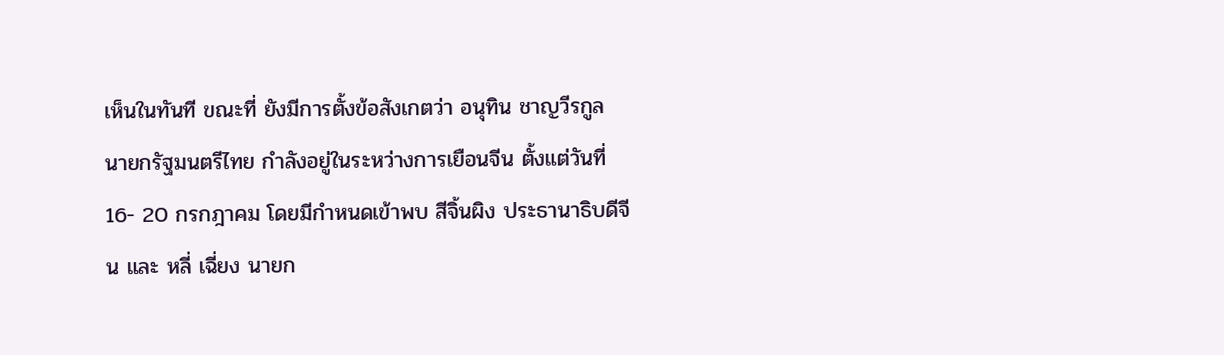เห็นในทันที ขณะที่ ยังมีการตั้งข้อสังเกตว่า อนุทิน ชาญวีรกูล นายกรัฐมนตรีไทย กำลังอยู่ในระหว่างการเยือนจีน ตั้งแต่วันที่ 16- 20 กรกฎาคม โดยมีกำหนดเข้าพบ สีจิ้นผิง ประธานาธิบดีจีน และ หลี่ เฉี่ยง นายก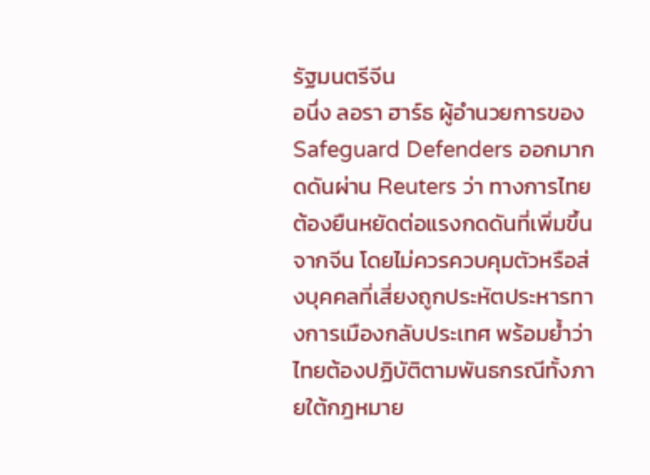รัฐมนตรีจีน
อนึ่ง ลอรา ฮาร์ธ ผู้อำนวยการของ Safeguard Defenders ออกมากดดันผ่าน Reuters ว่า ทางการไทยต้องยืนหยัดต่อแรงกดดันที่เพิ่มขึ้นจากจีน โดยไม่ควรควบคุมตัวหรือส่งบุคคลที่เสี่ยงถูกประหัตประหารทางการเมืองกลับประเทศ พร้อมย้ำว่า ไทยต้องปฏิบัติตามพันธกรณีทั้งภายใต้กฎหมาย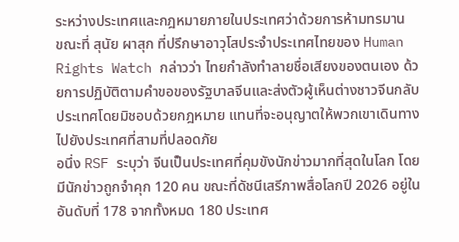ระหว่างประเทศและกฎหมายภายในประเทศว่าด้วยการห้ามทรมาน
ขณะที่ สุนัย ผาสุก ที่ปรึกษาอาวุโสประจำประเทศไทยของ Human Rights Watch กล่าวว่า ไทยกำลังทำลายชื่อเสียงของตนเอง ด้วยการปฏิบัติตามคำขอของรัฐบาลจีนและส่งตัวผู้เห็นต่างชาวจีนกลับประเทศโดยมิชอบด้วยกฎหมาย แทนที่จะอนุญาตให้พวกเขาเดินทางไปยังประเทศที่สามที่ปลอดภัย
อนึ่ง RSF ระบุว่า จีนเป็นประเทศที่คุมขังนักข่าวมากที่สุดในโลก โดยมีนักข่าวถูกจำคุก 120 คน ขณะที่ดัชนีเสรีภาพสื่อโลกปี 2026 อยู่ในอันดับที่ 178 จากทั้งหมด 180 ประเทศ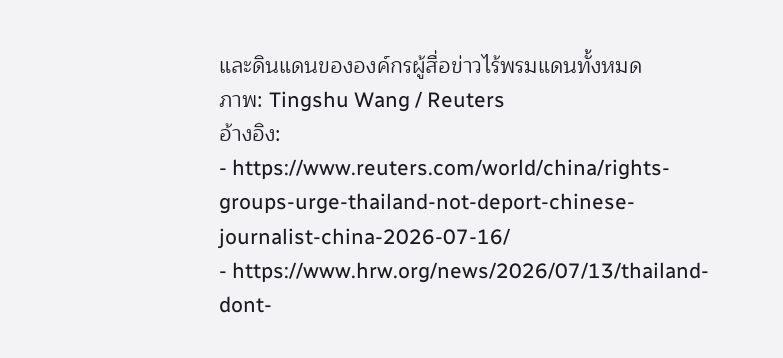และดินแดนขององค์กรผู้สื่อข่าวไร้พรมแดนทั้งหมด
ภาพ: Tingshu Wang / Reuters
อ้างอิง:
- https://www.reuters.com/world/china/rights-groups-urge-thailand-not-deport-chinese-journalist-china-2026-07-16/
- https://www.hrw.org/news/2026/07/13/thailand-dont-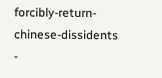forcibly-return-chinese-dissidents
-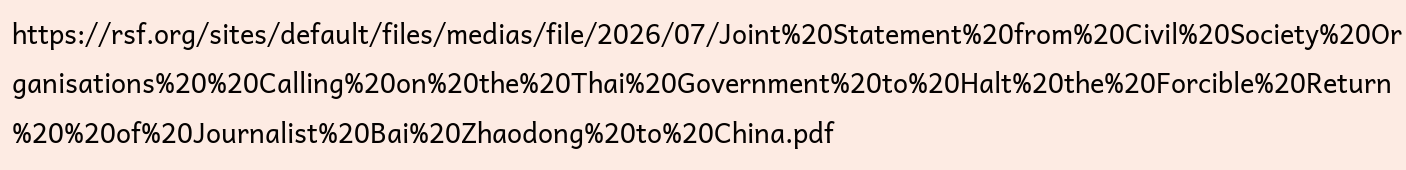https://rsf.org/sites/default/files/medias/file/2026/07/Joint%20Statement%20from%20Civil%20Society%20Organisations%20%20Calling%20on%20the%20Thai%20Government%20to%20Halt%20the%20Forcible%20Return%20%20of%20Journalist%20Bai%20Zhaodong%20to%20China.pdf